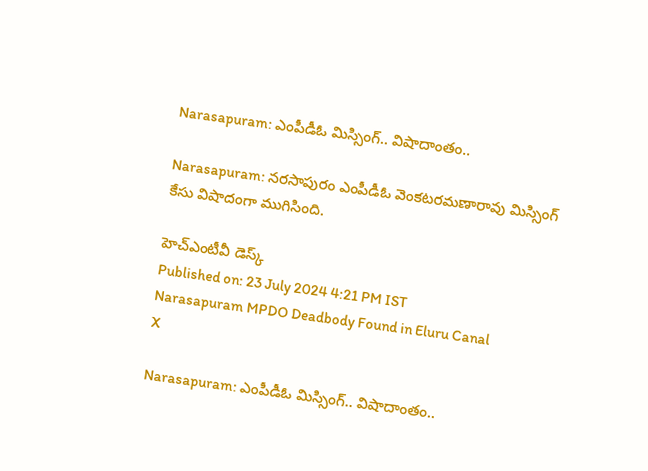Narasapuram: ఎంపీడీఓ మిస్సింగ్.. విషాదాంతం..

Narasapuram: నరసాపురం ఎంపీడీఓ వెంకటరమణారావు మిస్సింగ్ కేసు విషాదంగా ముగిసింది.

హెచ్ఎంటీవీ డెస్క్
Published on: 23 July 2024 4:21 PM IST
Narasapuram MPDO Deadbody Found in Eluru Canal
X

Narasapuram: ఎంపీడీఓ మిస్సింగ్.. విషాదాంతం..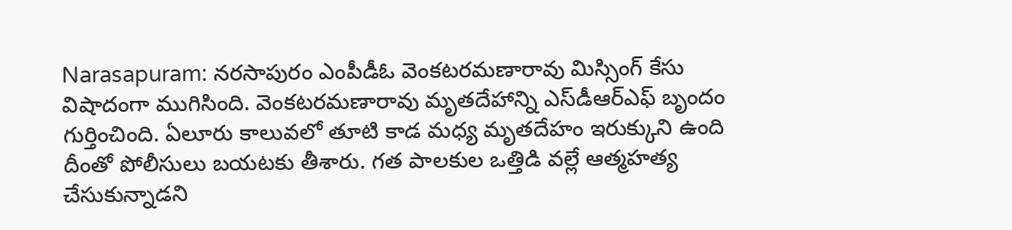Narasapuram: నరసాపురం ఎంపీడీఓ వెంకటరమణారావు మిస్సింగ్ కేసు విషాదంగా ముగిసింది. వెంకటరమణారావు మృతదేహాన్ని ఎస్‌డీఆర్ఎఫ్ బృందం గుర్తించింది. ఏలూరు కాలువలో తూటి కాడ మధ్య మృతదేహం ఇరుక్కుని ఉంది దీంతో పోలీసులు బయటకు తీశారు. గత పాలకుల ఒత్తిడి వల్లే ఆత్మహత్య చేసుకున్నాడని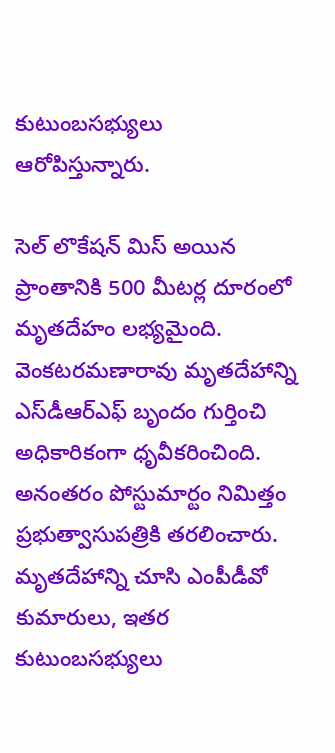కుటుంబసభ్యులు ఆరోపిస్తున్నారు.

సెల్ లొకేషన్ మిస్ అయిన ప్రాంతానికి 500 మీటర్ల దూరంలో మృతదేహం లభ్యమైంది. వెంకటరమణారావు మృతదేహాన్ని ఎస్‌డీఆర్ఎఫ్ బృందం గుర్తించి అధికారికంగా ధృవీకరించింది. అనంతరం పోస్టుమార్టం నిమిత్తం ప్రభుత్వాసుపత్రికి తరలించారు. మృతదేహాన్ని చూసి ఎంపీడీవో కుమారులు, ఇతర కుటుంబసభ్యులు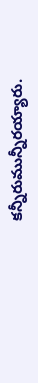కన్నీరుమున్నీరయ్యారు.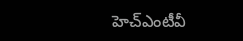హెచ్ఎంటీవీ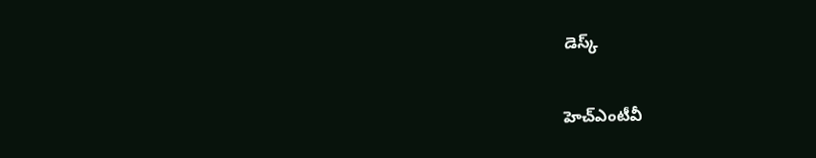డెస్క్

హెచ్ఎంటీవీ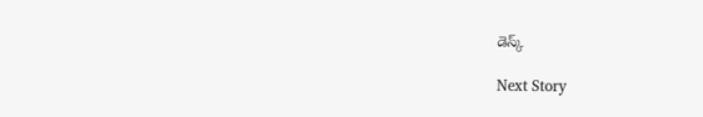డెస్క్

Next Story